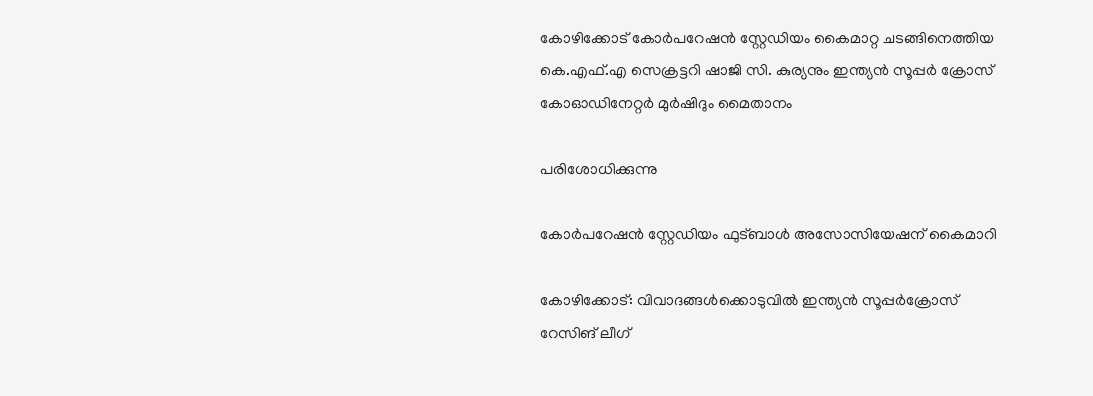കോഴിക്കോട് കോർപറേഷൻ സ്റ്റേഡിയം കൈമാറ്റ ചടങ്ങിനെത്തിയ കെ.എഫ്.എ സെക്രട്ടറി ഷാജി സി. കുര്യനും ഇന്ത്യൻ സൂപ്പർ ക്രോസ് കോഓഡിനേറ്റർ മുർഷിദും മൈതാനം

പരിശോധിക്കുന്നു

കോർപറേഷൻ സ്റ്റേഡിയം ഫുട്ബാൾ അസോസിയേഷന് കൈമാറി

കോഴിക്കോട്: വിവാദങ്ങൾക്കൊടുവിൽ ഇന്ത്യൻ സൂപ്പർക്രോസ് റേസിങ് ലീഗ്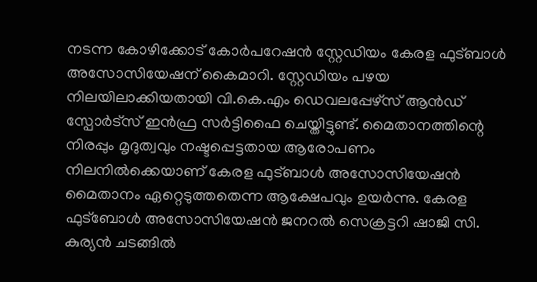നടന്ന കോഴിക്കോട് കോർപറേഷൻ സ്റ്റേഡിയം കേരള ഫുട്ബാൾ അസോസിയേഷന് കൈമാറി. സ്റ്റേഡിയം പഴയ നിലയിലാക്കിയതായി വി.കെ.എം ഡെവലപ്പേഴ്സ് ആൻഡ് സ്പോർട്സ് ഇൻഫ്ര സർട്ടിഫൈ ചെയ്തിട്ടുണ്ട്. മൈതാനത്തിന്റെ നിരപ്പും മൃദുത്വവും നഷ്ടപ്പെട്ടതായ ആരോപണം നിലനിൽക്കെയാണ് കേരള ഫുട്ബാൾ അസോസിയേഷൻ മൈതാനം ഏറ്റെടുത്തതെന്ന ആക്ഷേപവും ഉയർന്നു. കേരള ഫുട്ബോൾ അസോസിയേഷൻ ജനറൽ സെക്രട്ടറി ഷാജി സി. കുര്യൻ ചടങ്ങിൽ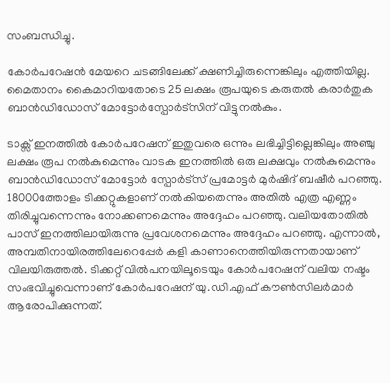സംബന്ധിച്ചു.

കോർപറേഷൻ മേയറെ ചടങ്ങിലേക്ക് ക്ഷണിച്ചിരുന്നെങ്കിലും എത്തിയില്ല. മൈതാനം കൈമാറിയതോടെ 25 ലക്ഷം രൂപയുടെ കരുതൽ കരാർതുക ബാൻഡിഡോസ് മോട്ടോർസ്പോർട്സിന് വിട്ടുനൽകും.

ടാക്സ് ഇനത്തിൽ കോർപറേഷന് ഇതുവരെ ഒന്നും ലഭിച്ചിട്ടില്ലെങ്കിലും അഞ്ചു ലക്ഷം രൂപ നൽകുമെന്നും വാടക ഇനത്തിൽ ഒരു ലക്ഷവും നൽകുമെന്നും ബാൻഡിഡോസ് മോട്ടോർ സ്പോർട്സ് പ്രമോട്ടർ മുർഷിദ് ബഷീർ പറഞ്ഞു. 18000ത്തോളം ടിക്കറ്റുകളാണ് നൽകിയതെന്നും അതിൽ എത്ര എണ്ണം തിരിച്ചുവന്നെന്നും നോക്കണമെന്നും അദ്ദേഹം പറഞ്ഞു. വലിയതോതിൽ പാസ് ഇനത്തിലായിരുന്നു പ്രവേശനമെന്നും അദ്ദേഹം പറഞ്ഞു. എന്നാൽ, അമ്പതിനായിരത്തിലേറെപ്പേർ കളി കാണാനെത്തിയിരുന്നതായാണ് വിലയിരുത്തൽ. ടിക്കറ്റ് വിൽപനയിലൂടെയും കോർപറേഷന് വലിയ നഷ്ടം സംഭവിച്ചുവെന്നാണ് കോർപറേഷന് യു.ഡി.എഫ് കൗൺസിലർമാർ ആരോപിക്കുന്നത്.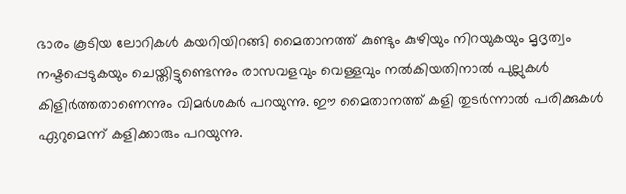ഭാരം കൂടിയ ലോറികൾ കയറിയിറങ്ങി മൈതാനത്ത് കുണ്ടും കുഴിയും നിറയുകയും മൃദൃത്വം നഷ്ടപ്പെടുകയും ചെയ്തിട്ടുണ്ടെന്നും രാസവളവും വെള്ളവും നൽകിയതിനാൽ പുല്ലുകൾ കിളിർത്തതാണെന്നും വിമർശകർ പറയുന്നു. ഈ മൈതാനത്ത് കളി തുടർന്നാൽ പരിക്കുകൾ ഏറുമെന്ന് കളിക്കാരും പറയുന്നു.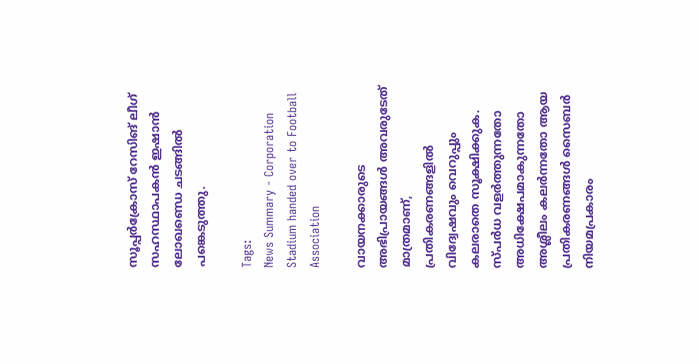സൂപ്പർക്രോസ് റേസിങ് ലീഗ് സഹസ്ഥാപകൻ ഇഷാൻ ലോഖണ്ഡെ ചടങ്ങില്‍ പങ്കെടുത്തു.

Tags:
News Summary - Corporation Stadium handed over to Football Association

വായനക്കാരുടെ അഭിപ്രായങ്ങള്‍ അവരുടേത് മാത്രമാണ്, പ്രതികരണങ്ങളിൽ വിദ്വേഷവും വെറുപ്പും കലരാതെ സൂക്ഷിക്കുക. സ്പർധ വളർത്തുന്നതോ അധിക്ഷേപമാകുന്നതോ അശ്ലീലം കലർന്നതോ ആയ പ്രതികരണങ്ങൾ സൈബർ നിയമപ്രകാരം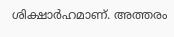ശിക്ഷാർഹമാണ്. അത്തരം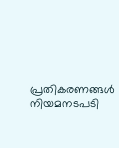പ്രതികരണങ്ങൾ നിയമനടപടി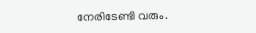നേരിടേണ്ടി വരും.